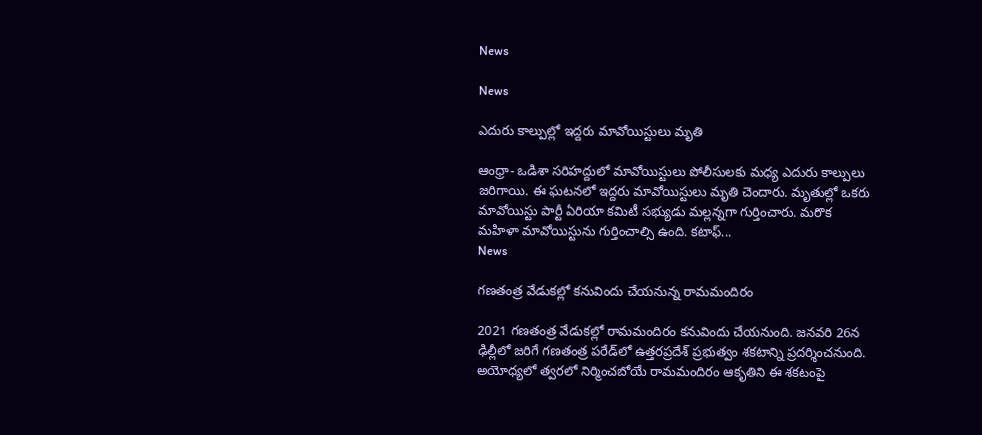News

News

ఎదురు కాల్పుల్లో ఇద్దరు మావోయిస్టులు మృతి

ఆంధ్రా- ఒడిశా సరిహద్దులో మావోయిస్టులు పోలీసులకు మధ్య ఎదురు కాల్పులు జరిగాయి. ఈ ఘటనలో ఇద్దరు మావోయిస్టులు మృతి చెందారు. మృతుల్లో ఒకరు మావోయిస్టు పార్టీ ఏరియా కమిటీ సభ్యుడు మల్లన్నగా గుర్తించారు. మరొక మహిళా మావోయిస్టును గుర్తించాల్సి ఉంది. కటాఫ్...
News

గణతంత్ర వేడుకల్లో కనువిందు చేయనున్న రామమందిరం

2021 గణతంత్ర వేడుకల్లో రామమందిరం కనువిందు చేయనుంది. జనవరి 26న ఢిల్లీలో జరిగే గణతంత్ర పరేడ్‌లో ఉత్తరప్రదేశ్‌ ప్రభుత్వం శకటాన్ని ప్రదర్శించనుంది. అయోధ్యలో త్వరలో నిర్మించబోయే రామమందిరం ఆకృతిని ఈ శకటంపై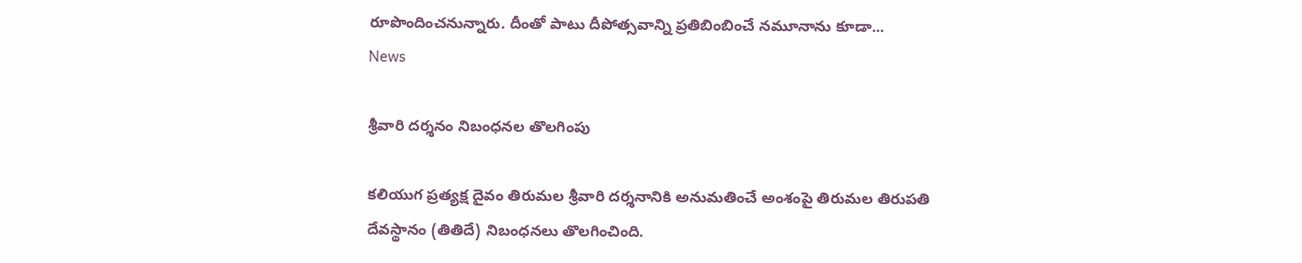రూపొందించనున్నారు. దీంతో పాటు దీపోత్సవాన్ని ప్రతిబింబించే నమూనాను కూడా...
News

శ్రీవారి దర్శనం నిబంధనల తొలగింపు

కలియుగ ప్రత్యక్ష దైవం తిరుమల శ్రీవారి దర్శనానికి అనుమతించే అంశంపై తిరుమల తిరుపతి దేవస్థానం (తితిదే) నిబంధనలు తొలగించింది.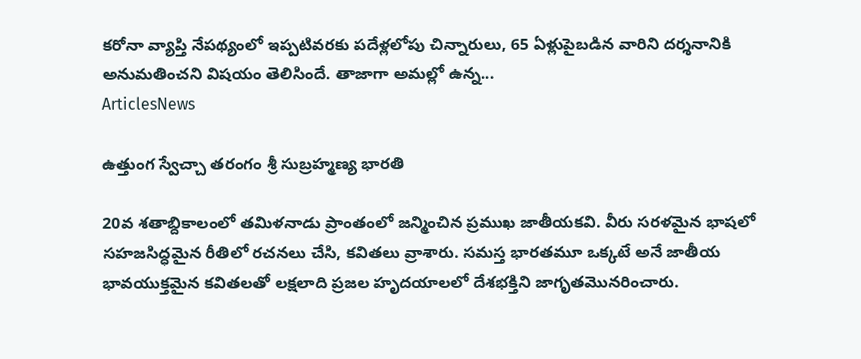కరోనా వ్యాప్తి నేపథ్యంలో ఇప్పటివరకు పదేళ్లలోపు చిన్నారులు, 65 ఏళ్లుపైబడిన వారిని దర్శనానికి అనుమతించని విషయం తెలిసిందే. తాజాగా అమల్లో ఉన్న...
ArticlesNews

ఉత్తుంగ స్వేచ్చా తరంగం శ్రీ సుబ్రహ్మణ్య భారతి

20వ శతాబ్దికాలంలో తమిళనాడు ప్రాంతంలో జన్మించిన ప్రముఖ జాతీయకవి. వీరు సరళమైన భాషలో సహజసిద్ధమైన రీతిలో రచనలు చేసి, కవితలు వ్రాశారు. సమస్త భారతమూ ఒక్కటే అనే జాతీయ భావయుక్తమైన కవితలతో లక్షలాది ప్రజల హృదయాలలో దేశభక్తిని జాగృతమొనరించారు.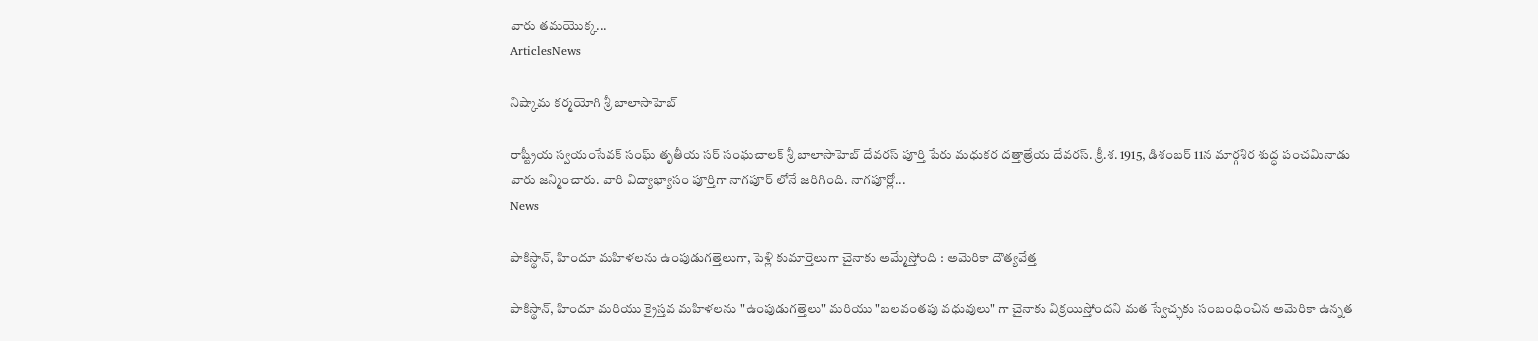వారు తమయొక్క...
ArticlesNews

నిష్కామ కర్మయోగి శ్రీ బాలాసాహెబ్

రాష్ట్రీయ స్వయంసేవక్ సంఘ్ తృతీయ సర్ సంఘచాలక్ శ్రీ బాలాసాహెబ్ దేవరస్ పూర్తి పేరు మధుకర దత్తాత్రేయ దేవరస్. క్రీ.శ. 1915, డిశంబర్ 11న మార్గశిర శుద్ధ పంచమినాడు వారు జన్మించారు. వారి విద్యాభ్యాసం పూర్తిగా నాగపూర్ లోనే జరిగింది. నాగపూర్లో...
News

పాకిస్థాన్, హిందూ మహిళలను ఉంపుడుగత్తెలుగా, పెళ్లి కుమార్తెలుగా చైనాకు అమ్మేస్తోంది : అమెరికా దౌత్యవేత్త

పాకిస్థాన్, హిందూ మరియు క్రైస్తవ మహిళలను "ఉంపుడుగత్తెలు" మరియు "బలవంతపు వధువులు" గా చైనాకు విక్రయిస్తోందని మత స్వేచ్ఛకు సంబంధించిన అమెరికా ఉన్నత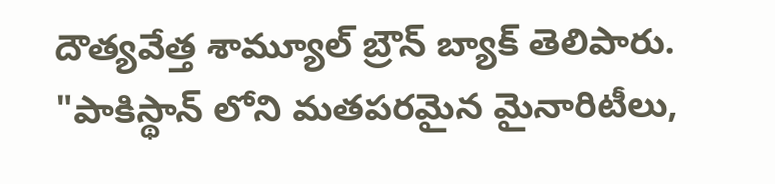దౌత్యవేత్త శామ్యూల్ బ్రౌన్ బ్యాక్ తెలిపారు. "పాకిస్థాన్ లోని మతపరమైన మైనారిటీలు,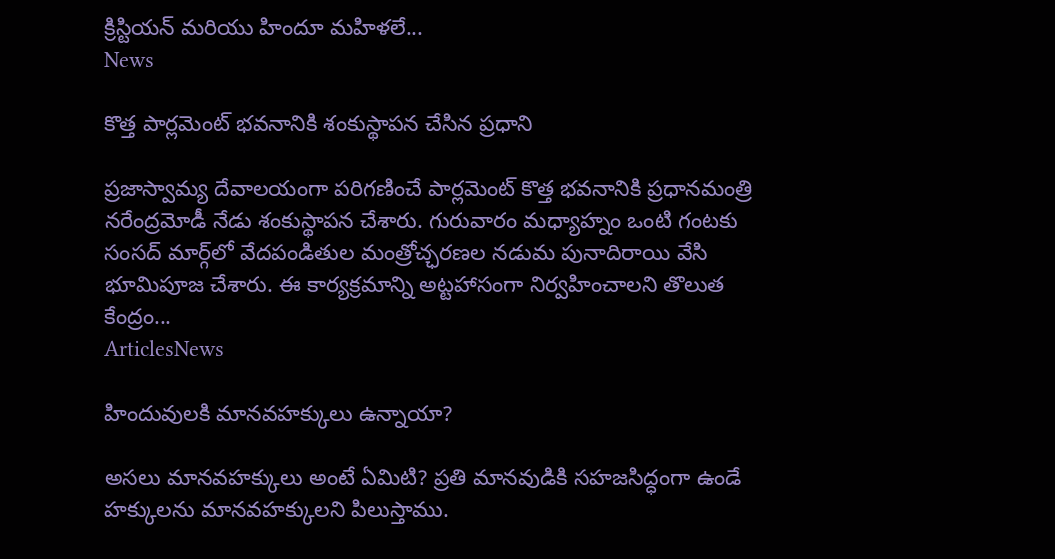క్రిస్టియన్ మరియు హిందూ మహిళలే...
News

కొత్త పార్లమెంట్‌ భవనానికి శంకుస్థాపన చేసిన ప్రధాని

ప్రజాస్వామ్య దేవాలయంగా పరిగణించే పార్లమెంట్‌ కొత్త భవనానికి ప్రధానమంత్రి నరేంద్రమోడీ నేడు శంకుస్థాపన చేశారు. గురువారం మధ్యాహ్నం ఒంటి గంటకు సంసద్‌ మార్గ్‌లో వేదపండితుల మంత్రోచ్ఛరణల నడుమ పునాదిరాయి వేసి భూమిపూజ చేశారు. ఈ కార్యక్రమాన్ని అట్టహాసంగా నిర్వహించాలని తొలుత కేంద్రం...
ArticlesNews

హిందువులకి మానవహక్కులు ఉన్నాయా?

అసలు మానవహక్కులు అంటే ఏమిటి? ప్రతి మానవుడికి సహజసిద్ధంగా ఉండే హక్కులను మానవహక్కులని పిలుస్తాము.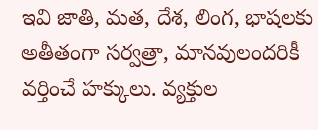ఇవి జాతి, మత, దేశ, లింగ, భాషలకు అతీతంగా సర్వత్రా, మానవులందరికీ వర్తించే హక్కులు. వ్యక్తుల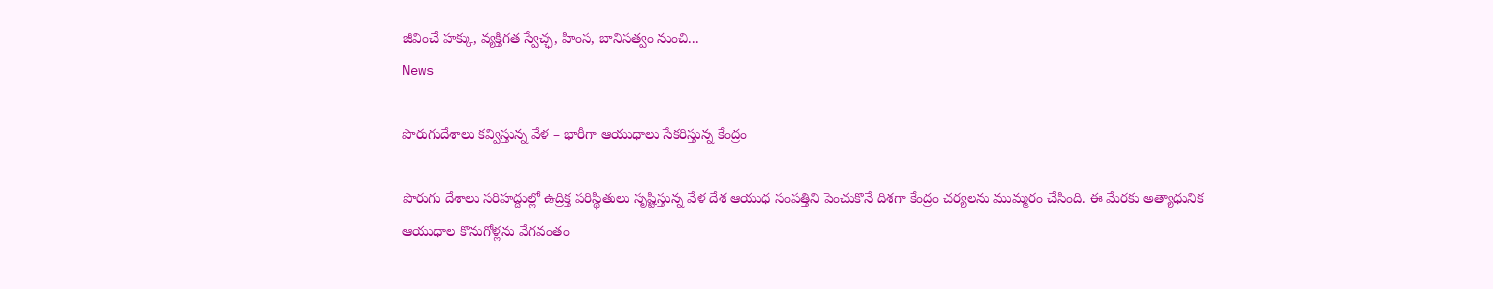జీవించే హక్కు, వ్యక్తిగత స్వేచ్ఛ, హింస, బానిసత్వం నుంచి...
News

పొరుగుదేశాలు కవ్విస్తున్న వేళ – భారీగా ఆయుధాలు సేకరిస్తున్న కేంద్రం

పొరుగు దేశాలు సరిహద్దుల్లో ఉద్రిక్త పరిస్థితులు సృష్టిస్తున్న వేళ దేశ ఆయుధ సంపత్తిని పెంచుకొనే దిశగా కేంద్రం చర్యలను ముమ్మరం చేసింది. ఈ మేరకు అత్యాధునిక ఆయుధాల కొనుగోళ్లను వేగవంతం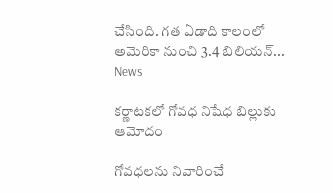చేసింది. గత ఏడాది కాలంలో అమెరికా నుంచి 3.4 బిలియన్‌...
News

కర్ణాటకలో గోవధ నిషేధ బిల్లుకు ఆమోదం

గోవధలను నివారించే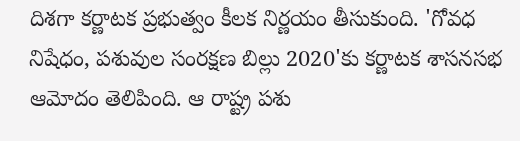దిశగా కర్ణాటక ప్రభుత్వం కీలక నిర్ణయం తీసుకుంది. 'గోవధ నిషేధం, పశువుల సంరక్షణ బిల్లు 2020'కు కర్ణాటక శాసనసభ ఆమోదం తెలిపింది. ఆ రాష్ట్ర పశు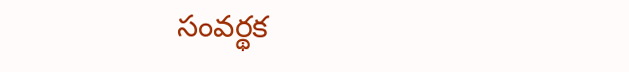సంవర్థక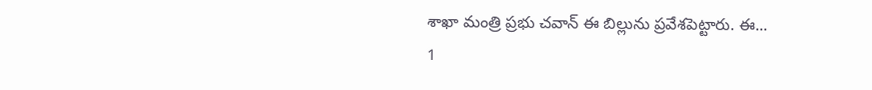శాఖా మంత్రి ప్రభు చవాన్‌ ఈ బిల్లును ప్రవేశపెట్టారు. ఈ...
1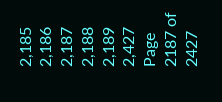2,185 2,186 2,187 2,188 2,189 2,427
Page 2187 of 2427